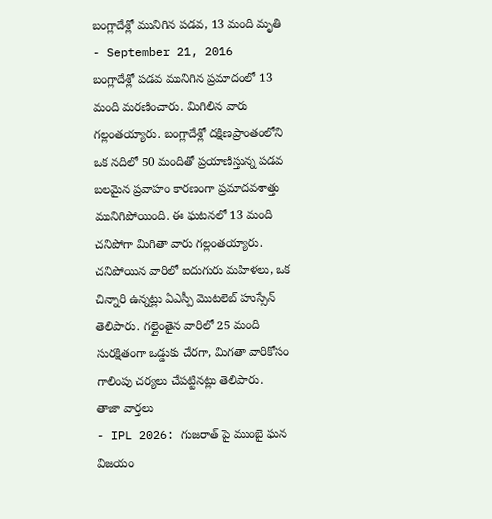బంగ్లాదేశ్లో మునిగిన పడవ, 13 మంది మృతి
- September 21, 2016
బంగ్లాదేశ్లో పడవ మునిగిన ప్రమాదంలో 13 మంది మరణించారు. మిగిలిన వారు గల్లంతయ్యారు. బంగ్లాదేశ్లో దక్షిణప్రాంతంలోని ఒక నదిలో 50 మందితో ప్రయాణిస్తున్న పడవ బలమైన ప్రవాహం కారణంగా ప్రమాదవశాత్తు మునిగిపోయింది. ఈ ఘటనలో 13 మంది చనిపోగా మిగితా వారు గల్లంతయ్యారు. చనిపోయిన వారిలో ఐదుగురు మహిళలు, ఒక చిన్నారి ఉన్నట్లు ఏఎస్పీ మొటలెబ్ హుస్సేన్ తెలిపారు. గల్లైంతైన వారిలో 25 మంది సురక్షితంగా ఒడ్డుకు చేరగా, మిగతా వారికోసం గాలింపు చర్యలు చేపట్టినట్లు తెలిపారు.
తాజా వార్తలు
- IPL 2026: గుజరాత్ పై ముంబై ఘన విజయం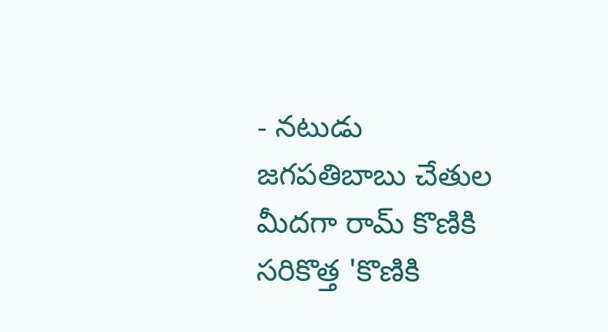- నటుడు జగపతిబాబు చేతుల మీదగా రామ్ కొణికి సరికొత్త 'కొణికి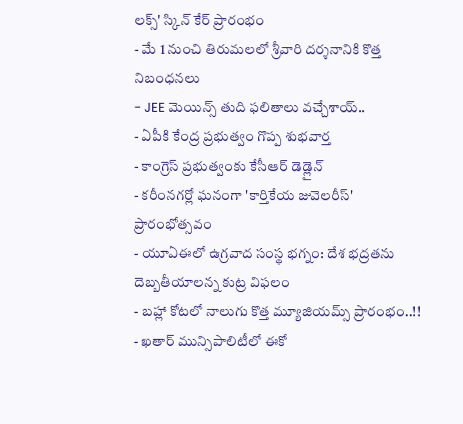లక్స్' స్కిన్ కేర్ ప్రారంభం
- మే 1 నుంచి తిరుమలలో శ్రీవారి దర్శనానికి కొత్త నిబంధనలు
- JEE మెయిన్స్ తుది ఫలితాలు వచ్చేశాయ్..
- ఏపీకి కేంద్ర ప్రభుత్వం గొప్ప శుభవార్త
- కాంగ్రెస్ ప్రభుత్వంకు కేసీఆర్ డెడ్లైన్
- కరీంనగర్లో ఘనంగా 'కార్తికేయ జువెలరీస్' ప్రారంభోత్సవం
- యూఏఈలో ఉగ్రవాద సంస్థ భగ్నం: దేశ భద్రతను దెబ్బతీయాలన్న కుట్ర విఫలం
- బహ్లా కోటలో నాలుగు కొత్త మ్యూజియమ్స్ ప్రారంభం..!!
- ఖతార్ మున్సిపాలిటీలో ఈకో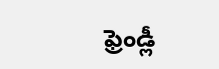ఫ్రెండ్లీ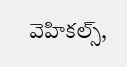వెహికల్స్,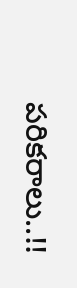పరికరాలు..!!